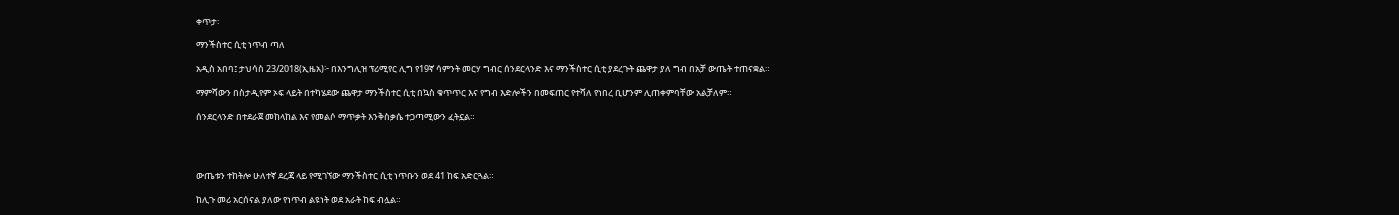ቀጥታ፡

ማንችስተር ሲቲ ነጥብ ጣለ

አዲስ አበባ፤ ታህሳስ 23/2018(ኢዜአ)፦ በእንግሊዝ ፕሪሚየር ሊግ የ19ኛ ሳምንት መርሃ ግብር ሰንደርላንድ እና ማንችስተር ሲቲ ያደረጉት ጨዋታ ያለ ግብ በአቻ ውጤት ተጠናቋል።

ማምሻውን በስታዲየም ኦፍ ላይት በተካሄደው ጨዋታ ማንችስተር ሲቲ በኳስ ቁጥጥር እና የግብ እድሎችን በመፍጠር የተሻለ የነበረ ቢሆንም ሊጠቀምባቸው አልቻለም።

ሰንደርላንድ በተደራጀ መከላከል እና የመልሶ ማጥቃት እንቅስቃሴ ተጋጣሚውን ፈትኗል።




ውጤቱን ተከትሎ ሁለተኛ ደረጃ ላይ የሚገኘው ማንችስተር ሲቲ ነጥቡን ወደ 41 ከፍ አድርጓል።

ከሊጉ መሪ አርሰናል ያለው የነጥብ ልዩነት ወደ አራት ከፍ ብሏል።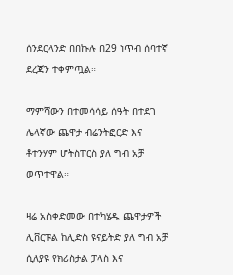ሰንደርላንድ በበኩሉ በ29 ነጥብ ሰባተኛ ደረጃን ተቀምጧል።

ማምሻውን በተመሳሳይ ሰዓት በተደገ ሌላኛው ጨዋታ ብሬንትፎርድ እና ቶተንሃም ሆትስፐርስ ያለ ግብ አቻ ወጥተዋል።

ዛሬ አስቀድመው በተካሄዱ ጨዋታዎች ሊቨርፑል ከሊድስ ዩናይትድ ያለ ግብ አቻ ሲለያዩ የክሪስታል ፓላስ እና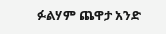ፉልሃም ጨዋታ አንድ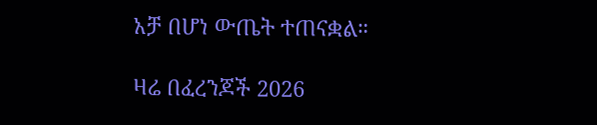አቻ በሆነ ውጤት ተጠናቋል።

ዛሬ በፈረንጆች 2026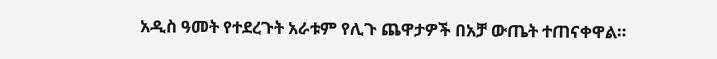አዲስ ዓመት የተደረጉት አራቱም የሊጉ ጨዋታዎች በአቻ ውጤት ተጠናቀዋል።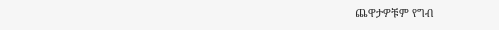ጨዋታዎቹም የግብ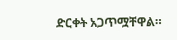ድርቀት አጋጥሟቸዋል።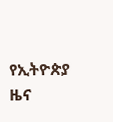የኢትዮጵያ ዜና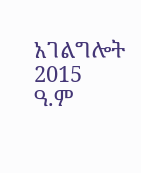አገልግሎት
2015
ዓ.ም